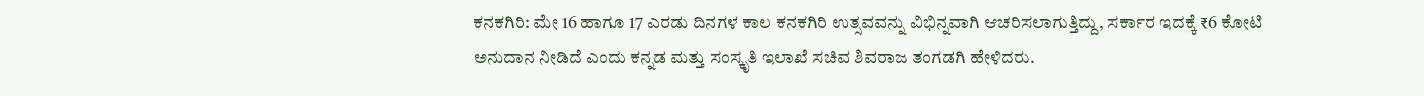ಕನಕಗಿರಿ: ಮೇ 16 ಹಾಗೂ 17 ಎರಡು ದಿನಗಳ ಕಾಲ ಕನಕಗಿರಿ ಉತ್ಸವವನ್ನು ವಿಭಿನ್ನವಾಗಿ ಆಚರಿಸಲಾಗುತ್ತಿದ್ದು, ಸರ್ಕಾರ ಇದಕ್ಕೆ ₹6 ಕೋಟಿ ಅನುದಾನ ನೀಡಿದೆ ಎಂದು ಕನ್ನಡ ಮತ್ತು ಸಂಸ್ಕೃತಿ ಇಲಾಖೆ ಸಚಿವ ಶಿವರಾಜ ತಂಗಡಗಿ ಹೇಳಿದರು.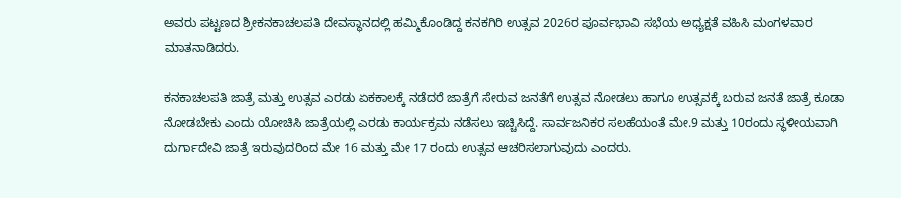ಅವರು ಪಟ್ಟಣದ ಶ್ರೀಕನಕಾಚಲಪತಿ ದೇವಸ್ಥಾನದಲ್ಲಿ ಹಮ್ಮಿಕೊಂಡಿದ್ದ ಕನಕಗಿರಿ ಉತ್ಸವ 2026ರ ಪೂರ್ವಭಾವಿ ಸಭೆಯ ಅಧ್ಯಕ್ಷತೆ ವಹಿಸಿ ಮಂಗಳವಾರ ಮಾತನಾಡಿದರು.

ಕನಕಾಚಲಪತಿ ಜಾತ್ರೆ ಮತ್ತು ಉತ್ಸವ ಎರಡು ಏಕಕಾಲಕ್ಕೆ ನಡೆದರೆ ಜಾತ್ರೆಗೆ ಸೇರುವ ಜನತೆಗೆ ಉತ್ಸವ ನೋಡಲು ಹಾಗೂ ಉತ್ಸವಕ್ಕೆ ಬರುವ ಜನತೆ ಜಾತ್ರೆ ಕೂಡಾ ನೋಡಬೇಕು ಎಂದು ಯೋಚಿಸಿ ಜಾತ್ರೆಯಲ್ಲಿ ಎರಡು ಕಾರ್ಯಕ್ರಮ ನಡೆಸಲು ಇಚ್ಚಿಸಿದ್ದೆ. ಸಾರ್ವಜನಿಕರ ಸಲಹೆಯಂತೆ ಮೇ.9 ಮತ್ತು 10ರಂದು ಸ್ಥಳೀಯವಾಗಿ ದುರ್ಗಾದೇವಿ ಜಾತ್ರೆ ಇರುವುದರಿಂದ ಮೇ 16 ಮತ್ತು ಮೇ 17 ರಂದು ಉತ್ಸವ ಆಚರಿಸಲಾಗುವುದು ಎಂದರು.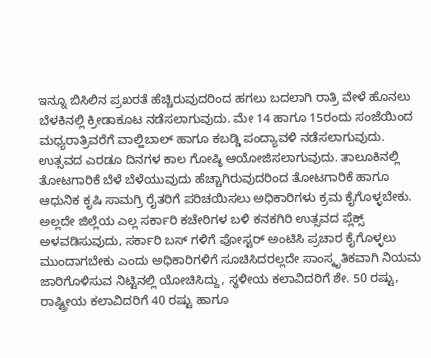ಇನ್ನೂ ಬಿಸಿಲಿನ ಪ್ರಖರತೆ ಹೆಚ್ಚಿರುವುದರಿಂದ ಹಗಲು ಬದಲಾಗಿ ರಾತ್ರಿ ವೇಳೆ ಹೊನಲು ಬೆಳಕಿನಲ್ಲಿ ಕ್ರೀಡಾಕೂಟ ನಡೆಸಲಾಗುವುದು. ಮೇ 14 ಹಾಗೂ 15ರಂದು ಸಂಜೆಯಿಂದ ಮಧ್ಯರಾತ್ರಿವರೆಗೆ ವಾಲ್ಹಿಬಾಲ್‌ ಹಾಗೂ ಕಬಡ್ಡಿ ಪಂದ್ಯಾವಳಿ ನಡೆಸಲಾಗುವುದು. ಉತ್ಸವದ ಎರಡೂ ದಿನಗಳ ಕಾಲ ಗೋಷ್ಠಿ ಆಯೋಜಿಸಲಾಗುವುದು. ತಾಲೂಕಿನಲ್ಲಿ ತೋಟಗಾರಿಕೆ ಬೆಳೆ ಬೆಳೆಯುವುದು ಹೆಚ್ಚಾಗಿರುವುದರಿಂದ ತೋಟಗಾರಿಕೆ ಹಾಗೂ ಆಧುನಿಕ ಕೃಷಿ ಸಾಮಗ್ರಿ ರೈತರಿಗೆ ಪರಿಚಯಿಸಲು ಅಧಿಕಾರಿಗಳು ಕ್ರಮ ಕೈಗೊಳ್ಳಬೇಕು. ಅಲ್ಲದೇ ಜಿಲ್ಲೆಯ ಎಲ್ಲ ಸರ್ಕಾರಿ ಕಚೇರಿಗಳ ಬಳಿ ಕನಕಗಿರಿ ಉತ್ಸವದ ಪ್ಲೆಕ್ಸ್ ಅಳವಡಿಸುವುದು, ಸರ್ಕಾರಿ ಬಸ್ ಗಳಿಗೆ ಪೋಸ್ಟರ್ ಅಂಟಿಸಿ ಪ್ರಚಾರ ಕೈಗೊಳ್ಳಲು ಮುಂದಾಗಬೇಕು ಎಂದು ಅಧಿಕಾರಿಗಳಿಗೆ ಸೂಚಿಸಿದರಲ್ಲದೇ ಸಾಂಸ್ಕೃತಿಕವಾಗಿ ನಿಯಮ ಜಾರಿಗೊಳಿಸುವ ನಿಟ್ಟಿನಲ್ಲಿ ಯೋಚಿಸಿದ್ದು, ಸ್ಥಳೀಯ ಕಲಾವಿದರಿಗೆ ಶೇ. 50 ರಷ್ಟು, ರಾಷ್ಟ್ರೀಯ ಕಲಾವಿದರಿಗೆ 40 ರಷ್ಟು ಹಾಗೂ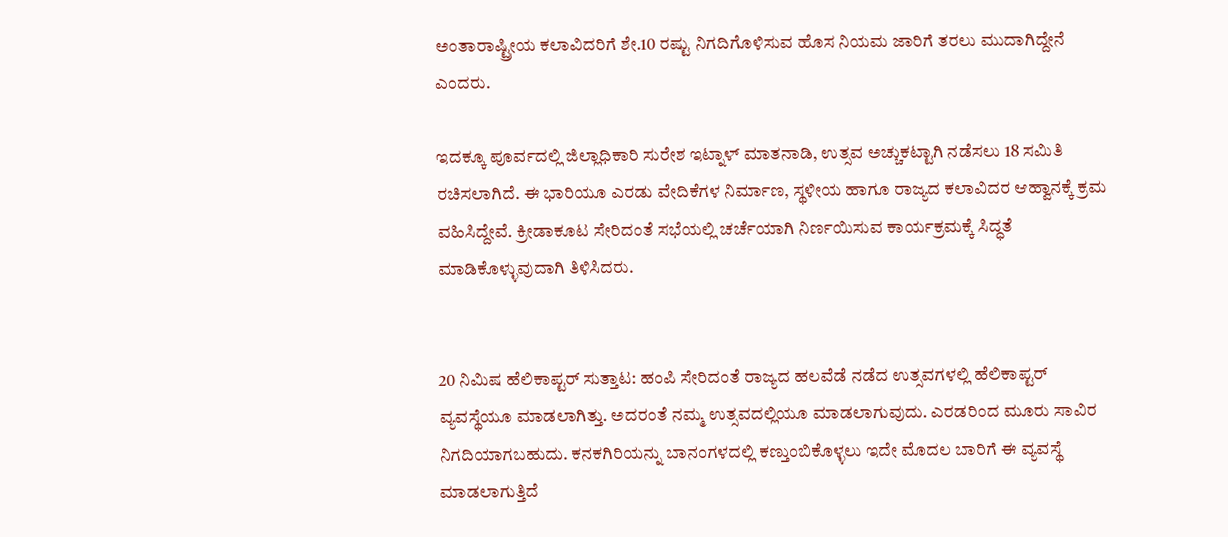ಅಂತಾರಾಷ್ಟ್ರೀಯ ಕಲಾವಿದರಿಗೆ ಶೇ.10 ರಷ್ಟು ನಿಗದಿಗೊಳಿಸುವ ಹೊಸ ನಿಯಮ ಜಾರಿಗೆ ತರಲು ಮುದಾಗಿದ್ದೇನೆ ಎಂದರು.

ಇದಕ್ಕೂ ಪೂರ್ವದಲ್ಲಿ ಜಿಲ್ಲಾಧಿಕಾರಿ ಸುರೇಶ ಇಟ್ನಾಳ್ ಮಾತನಾಡಿ, ಉತ್ಸವ ಅಚ್ಚುಕಟ್ಟಾಗಿ ನಡೆಸಲು 18 ಸಮಿತಿ ರಚಿಸಲಾಗಿದೆ. ಈ ಭಾರಿಯೂ ಎರಡು ವೇದಿಕೆಗಳ ನಿರ್ಮಾಣ, ಸ್ಥಳೀಯ ಹಾಗೂ ರಾಜ್ಯದ ಕಲಾವಿದರ ಆಹ್ವಾನಕ್ಕೆ ಕ್ರಮ ವಹಿಸಿದ್ದೇವೆ. ಕ್ರೀಡಾಕೂಟ ಸೇರಿದಂತೆ ಸಭೆಯಲ್ಲಿ ಚರ್ಚೆಯಾಗಿ ನಿರ್ಣಯಿಸುವ ಕಾರ್ಯಕ್ರಮಕ್ಕೆ ಸಿದ್ಧತೆ ಮಾಡಿಕೊಳ್ಳುವುದಾಗಿ ತಿಳಿಸಿದರು.


20 ನಿಮಿಷ ಹೆಲಿಕಾಪ್ಟರ್ ಸುತ್ತಾಟ: ಹಂಪಿ ಸೇರಿದಂತೆ ರಾಜ್ಯದ ಹಲವೆಡೆ ನಡೆದ ಉತ್ಸವಗಳಲ್ಲಿ ಹೆಲಿಕಾಪ್ಟರ್ ವ್ಯವಸ್ಥೆಯೂ ಮಾಡಲಾಗಿತ್ತು. ಅದರಂತೆ ನಮ್ಮ ಉತ್ಸವದಲ್ಲಿಯೂ ಮಾಡಲಾಗುವುದು. ಎರಡರಿಂದ ಮೂರು ಸಾವಿರ ನಿಗದಿಯಾಗಬಹುದು. ಕನಕಗಿರಿಯನ್ನು ಬಾನಂಗಳದಲ್ಲಿ ಕಣ್ತುಂಬಿಕೊಳ್ಳಲು ಇದೇ ಮೊದಲ ಬಾರಿಗೆ ಈ ವ್ಯವಸ್ಥೆ ಮಾಡಲಾಗುತ್ತಿದೆ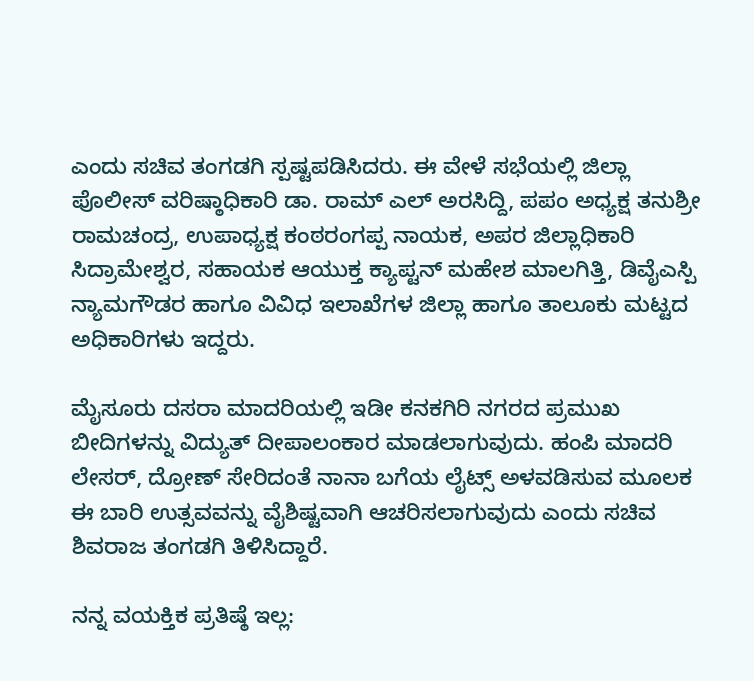ಎಂದು ಸಚಿವ ತಂಗಡಗಿ ಸ್ಪಷ್ಟಪಡಿಸಿದರು. ಈ ವೇಳೆ ಸಭೆಯಲ್ಲಿ ಜಿಲ್ಲಾ ಪೊಲೀಸ್ ವರಿಷ್ಠಾಧಿಕಾರಿ ಡಾ. ರಾಮ್ ಎಲ್ ಅರಸಿದ್ದಿ, ಪಪಂ ಅಧ್ಯಕ್ಷ ತನುಶ್ರೀ ರಾಮಚಂದ್ರ, ಉಪಾಧ್ಯಕ್ಷ ಕಂಠರಂಗಪ್ಪ ನಾಯಕ, ಅಪರ ಜಿಲ್ಲಾಧಿಕಾರಿ ಸಿದ್ರಾಮೇಶ್ವರ, ಸಹಾಯಕ ಆಯುಕ್ತ ಕ್ಯಾಪ್ಟನ್ ಮಹೇಶ ಮಾಲಗಿತ್ತಿ, ಡಿವೈಎಸ್ಪಿ ನ್ಯಾಮಗೌಡರ ಹಾಗೂ ವಿವಿಧ ಇಲಾಖೆಗಳ ಜಿಲ್ಲಾ ಹಾಗೂ ತಾಲೂಕು ಮಟ್ಟದ ಅಧಿಕಾರಿಗಳು ಇದ್ದರು.

ಮೈಸೂರು ದಸರಾ ಮಾದರಿಯಲ್ಲಿ ಇಡೀ ಕನಕಗಿರಿ ನಗರದ ಪ್ರಮುಖ ಬೀದಿಗಳನ್ನು ವಿದ್ಯುತ್ ದೀಪಾಲಂಕಾರ ಮಾಡಲಾಗುವುದು. ಹಂಪಿ ಮಾದರಿ ಲೇಸರ್, ದ್ರೋಣ್ ಸೇರಿದಂತೆ ನಾನಾ ಬಗೆಯ ಲೈಟ್ಸ್ ಅಳವಡಿಸುವ ಮೂಲಕ ಈ ಬಾರಿ ಉತ್ಸವವನ್ನು ವೈಶಿಷ್ಟವಾಗಿ ಆಚರಿಸಲಾಗುವುದು ಎಂದು ಸಚಿವ ಶಿವರಾಜ ತಂಗಡಗಿ ತಿಳಿಸಿದ್ದಾರೆ.

ನನ್ನ ವಯಕ್ತಿಕ ಪ್ರತಿಷ್ಠೆ ಇಲ್ಲ: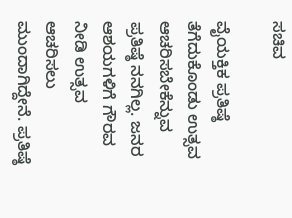ಸಚಿವ

ವೈಯಕ್ತಿಕ ಪ್ರತಿಷ್ಠೆ ತೆಗೆದುಕೊಂಡು ಉತ್ಸವ ಆಚರಿಸಬೇಕೆನ್ನುವ ಪ್ರತಿಷ್ಠೆ ನನಗಿಲ್ಲ. ಜನರ ಆಶಯಗಳಿಗೆ ಗೌರವ ನೀಡಿ ಉತ್ಸವ ಆಚರಿಸಲು ಮುಂದಾಗಿದ್ದೇನೆ. ಪ್ರತಿಷ್ಠೆ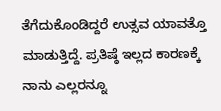ತೆಗೆದುಕೊಂಡಿದ್ದರೆ ಉತ್ಸವ ಯಾವತ್ತೊ ಮಾಡುತ್ತಿದ್ದೆ. ಪ್ರತಿಷ್ಠೆ ಇಲ್ಲದ ಕಾರಣಕ್ಕೆ ನಾನು ಎಲ್ಲರನ್ನೂ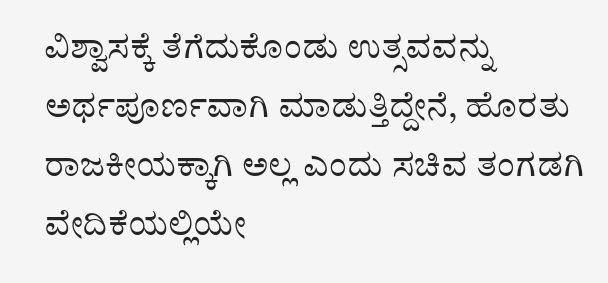ವಿಶ್ವಾಸಕ್ಕೆ ತೆಗೆದುಕೊಂಡು ಉತ್ಸವವನ್ನು ಅರ್ಥಪೂರ್ಣವಾಗಿ ಮಾಡುತ್ತಿದ್ದೇನೆ, ಹೊರತು ರಾಜಕೀಯಕ್ಕಾಗಿ ಅಲ್ಲ ಎಂದು ಸಚಿವ ತಂಗಡಗಿ ವೇದಿಕೆಯಲ್ಲಿಯೇ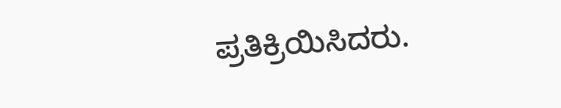ಪ್ರತಿಕ್ರಿಯಿಸಿದರು.